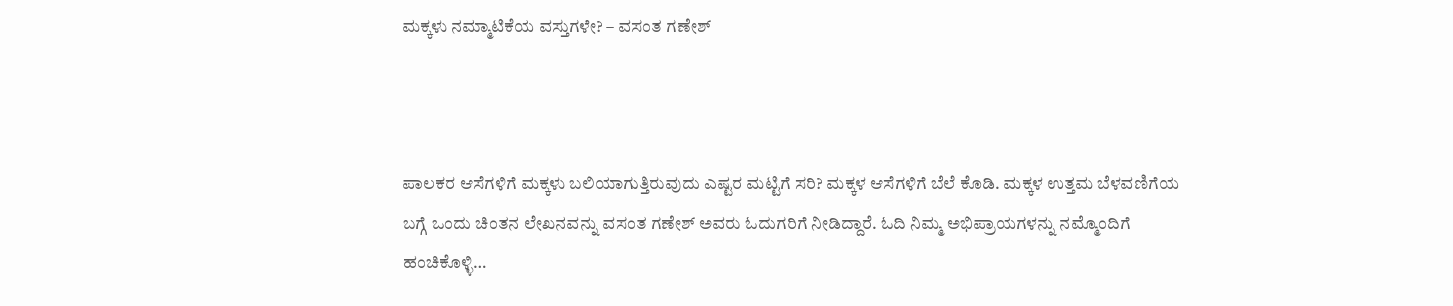ಮಕ್ಕಳು ನಮ್ಮಾಟಿಕೆಯ ವಸ್ತುಗಳೇ? – ವಸಂತ ಗಣೇಶ್



ಪಾಲಕರ ಆಸೆಗಳಿಗೆ ಮಕ್ಕಳು ಬಲಿಯಾಗುತ್ತಿರುವುದು ಎಷ್ಟರ ಮಟ್ಟಿಗೆ ಸರಿ? ಮಕ್ಕಳ ಆಸೆಗಳಿಗೆ ಬೆಲೆ ಕೊಡಿ. ಮಕ್ಕಳ ಉತ್ತಮ ಬೆಳವಣಿಗೆಯ ಬಗ್ಗೆ ಒಂದು ಚಿಂತನ ಲೇಖನವನ್ನು ವಸಂತ ಗಣೇಶ್ ಅವರು ಓದುಗರಿಗೆ ನೀಡಿದ್ದಾರೆ. ಓದಿ ನಿಮ್ಮ ಅಭಿಪ್ರಾಯಗಳನ್ನು ನಮ್ಮೊಂದಿಗೆ ಹಂಚಿಕೊಳ್ಳಿ…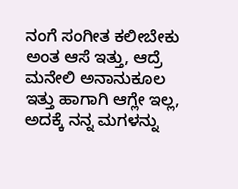ನಂಗೆ ಸಂಗೀತ ಕಲೀಬೇಕು ಅಂತ ಆಸೆ ಇತ್ತು, ಆದ್ರೆ ಮನೇಲಿ ಅನಾನುಕೂಲ ಇತ್ತು ಹಾಗಾಗಿ ಆಗ್ಲೇ ಇಲ್ಲ, ಅದಕ್ಕೆ ನನ್ನ ಮಗಳನ್ನು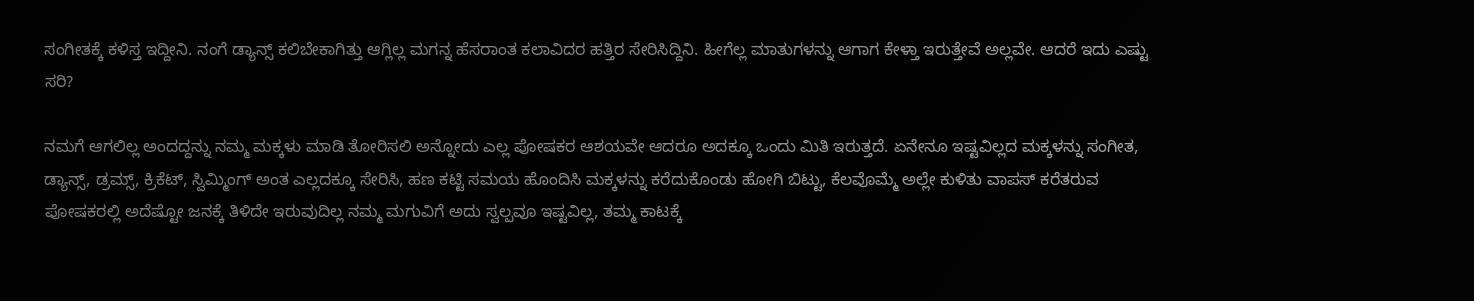ಸಂಗೀತಕ್ಕೆ ಕಳಿಸ್ತ ಇದ್ದೀನಿ. ನಂಗೆ ಡ್ಯಾನ್ಸ್ ಕಲಿಬೇಕಾಗಿತ್ತು ಆಗ್ಲಿಲ್ಲ ಮಗನ್ನ ಹೆಸರಾಂತ ಕಲಾವಿದರ ಹತ್ತಿರ ಸೇರಿಸಿದ್ದಿನಿ. ಹೀಗೆಲ್ಲ ಮಾತುಗಳನ್ನು ಆಗಾಗ ಕೇಳ್ತಾ ಇರುತ್ತೇವೆ ಅಲ್ಲವೇ. ಆದರೆ ಇದು ಎಷ್ಟು ಸರಿ?

ನಮಗೆ ಆಗಲಿಲ್ಲ ಅಂದದ್ದನ್ನು ನಮ್ಮ ಮಕ್ಕಳು ಮಾಡಿ ತೋರಿಸಲಿ ಅನ್ನೋದು ಎಲ್ಲ ಪೋಷಕರ ಆಶಯವೇ ಆದರೂ ಅದಕ್ಕೂ ಒಂದು ಮಿತಿ ಇರುತ್ತದೆ. ಏನೇನೂ ಇಷ್ಟವಿಲ್ಲದ ಮಕ್ಕಳನ್ನು ಸಂಗೀತ, ಡ್ಯಾನ್ಸ್, ಡ್ರಮ್ಸ್, ಕ್ರಿಕೆಟ್, ಸ್ವಿಮ್ಮಿಂಗ್ ಅಂತ ಎಲ್ಲದಕ್ಕೂ ಸೇರಿಸಿ, ಹಣ ಕಟ್ಟಿ ಸಮಯ ಹೊಂದಿಸಿ ಮಕ್ಕಳನ್ನು ಕರೆದುಕೊಂಡು ಹೋಗಿ ಬಿಟ್ಟು, ಕೆಲವೊಮ್ಮೆ ಅಲ್ಲೇ ಕುಳಿತು ವಾಪಸ್ ಕರೆತರುವ ಪೋಷಕರಲ್ಲಿ ಅದೆಷ್ಟೋ ಜನಕ್ಕೆ ತಿಳಿದೇ ಇರುವುದಿಲ್ಲ ನಮ್ಮ ಮಗುವಿಗೆ ಅದು ಸ್ವಲ್ಪವೂ ಇಷ್ಟವಿಲ್ಲ, ತಮ್ಮ ಕಾಟಕ್ಕೆ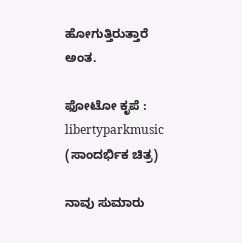ಹೋಗುತ್ತಿರುತ್ತಾರೆ ಅಂತ.

ಫೋಟೋ ಕೃಪೆ : libertyparkmusic (ಸಾಂದರ್ಭಿಕ ಚಿತ್ರ)

ನಾವು ಸುಮಾರು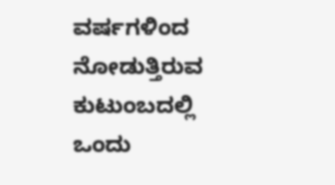ವರ್ಷಗಳಿಂದ ನೋಡುತ್ತಿರುವ ಕುಟುಂಬದಲ್ಲಿ ಒಂದು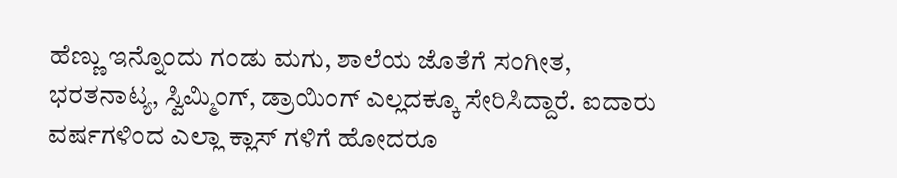ಹೆಣ್ಣು ಇನ್ನೊಂದು ಗಂಡು ಮಗು, ಶಾಲೆಯ ಜೊತೆಗೆ ಸಂಗೀತ, ಭರತನಾಟ್ಯ, ಸ್ವಿಮ್ಮಿಂಗ್, ಡ್ರಾಯಿಂಗ್ ಎಲ್ಲದಕ್ಕೂ ಸೇರಿಸಿದ್ದಾರೆ. ಐದಾರು ವರ್ಷಗಳಿಂದ ಎಲ್ಲಾ ಕ್ಲಾಸ್ ಗಳಿಗೆ ಹೋದರೂ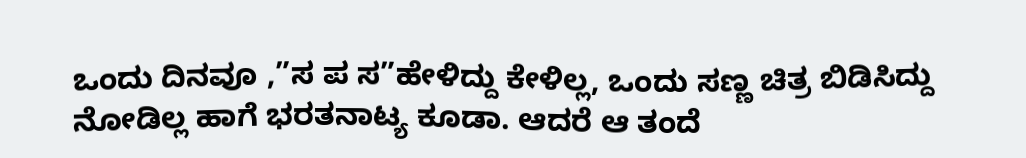ಒಂದು ದಿನವೂ ,”ಸ ಪ ಸ”ಹೇಳಿದ್ದು ಕೇಳಿಲ್ಲ, ಒಂದು ಸಣ್ಣ ಚಿತ್ರ ಬಿಡಿಸಿದ್ದು ನೋಡಿಲ್ಲ ಹಾಗೆ ಭರತನಾಟ್ಯ ಕೂಡಾ. ಆದರೆ ಆ ತಂದೆ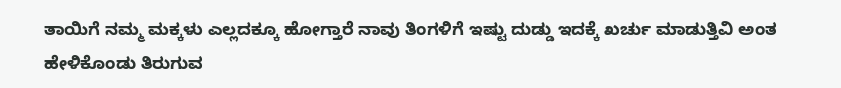ತಾಯಿಗೆ ನಮ್ಮ ಮಕ್ಕಳು ಎಲ್ಲದಕ್ಕೂ ಹೋಗ್ತಾರೆ ನಾವು ತಿಂಗಳಿಗೆ ಇಷ್ಟು ದುಡ್ಡು ಇದಕ್ಕೆ ಖರ್ಚು ಮಾಡುತ್ತಿವಿ ಅಂತ ಹೇಳಿಕೊಂಡು ತಿರುಗುವ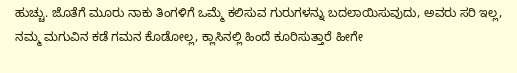ಹುಚ್ಚು. ಜೊತೆಗೆ ಮೂರು ನಾಕು ತಿಂಗಳಿಗೆ ಒಮ್ಮೆ ಕಲಿಸುವ ಗುರುಗಳನ್ನು ಬದಲಾಯಿಸುವುದು, ಅವರು ಸರಿ ಇಲ್ಲ, ನಮ್ಮ ಮಗುವಿನ ಕಡೆ ಗಮನ ಕೊಡೋಲ್ಲ, ಕ್ಲಾಸಿನಲ್ಲಿ ಹಿಂದೆ ಕೂರಿಸುತ್ತಾರೆ ಹೀಗೇ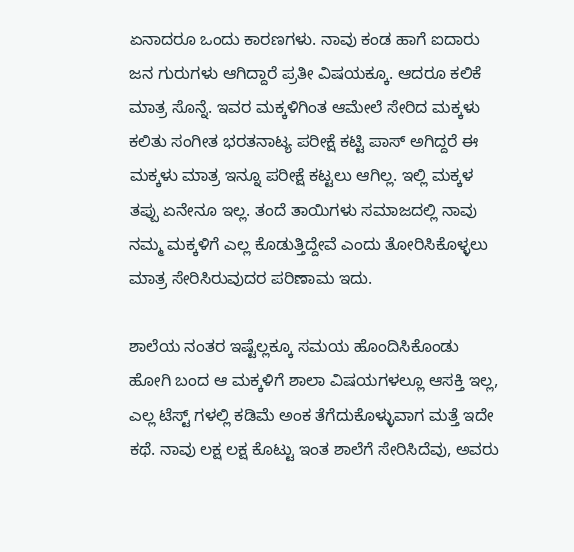ಏನಾದರೂ ಒಂದು ಕಾರಣಗಳು. ನಾವು ಕಂಡ ಹಾಗೆ ಐದಾರು ಜನ ಗುರುಗಳು ಆಗಿದ್ದಾರೆ ಪ್ರತೀ ವಿಷಯಕ್ಕೂ. ಆದರೂ ಕಲಿಕೆ ಮಾತ್ರ ಸೊನ್ನೆ. ಇವರ ಮಕ್ಕಳಿಗಿಂತ ಆಮೇಲೆ ಸೇರಿದ ಮಕ್ಕಳು ಕಲಿತು ಸಂಗೀತ ಭರತನಾಟ್ಯ ಪರೀಕ್ಷೆ ಕಟ್ಟಿ ಪಾಸ್ ಅಗಿದ್ದರೆ ಈ ಮಕ್ಕಳು ಮಾತ್ರ ಇನ್ನೂ ಪರೀಕ್ಷೆ ಕಟ್ಟಲು ಆಗಿಲ್ಲ. ಇಲ್ಲಿ ಮಕ್ಕಳ ತಪ್ಪು ಏನೇನೂ ಇಲ್ಲ. ತಂದೆ ತಾಯಿಗಳು ಸಮಾಜದಲ್ಲಿ ನಾವು ನಮ್ಮ ಮಕ್ಕಳಿಗೆ ಎಲ್ಲ ಕೊಡುತ್ತಿದ್ದೇವೆ ಎಂದು ತೋರಿಸಿಕೊಳ್ಳಲು ಮಾತ್ರ ಸೇರಿಸಿರುವುದರ ಪರಿಣಾಮ ಇದು.

ಶಾಲೆಯ ನಂತರ ಇಷ್ಟೆಲ್ಲಕ್ಕೂ ಸಮಯ ಹೊಂದಿಸಿಕೊಂಡು ಹೋಗಿ ಬಂದ ಆ ಮಕ್ಕಳಿಗೆ ಶಾಲಾ ವಿಷಯಗಳಲ್ಲೂ ಆಸಕ್ತಿ ಇಲ್ಲ, ಎಲ್ಲ ಟೆಸ್ಟ್ ಗಳಲ್ಲಿ ಕಡಿಮೆ ಅಂಕ ತೆಗೆದುಕೊಳ್ಳುವಾಗ ಮತ್ತೆ ಇದೇ ಕಥೆ. ನಾವು ಲಕ್ಷ ಲಕ್ಷ ಕೊಟ್ಟು ಇಂತ ಶಾಲೆಗೆ ಸೇರಿಸಿದೆವು, ಅವರು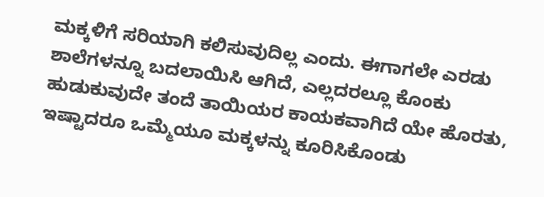ಮಕ್ಕಳಿಗೆ ಸರಿಯಾಗಿ ಕಲಿಸುವುದಿಲ್ಲ ಎಂದು. ಈಗಾಗಲೇ ಎರಡು ಶಾಲೆಗಳನ್ನೂ ಬದಲಾಯಿಸಿ ಆಗಿದೆ, ಎಲ್ಲದರಲ್ಲೂ ಕೊಂಕು ಹುಡುಕುವುದೇ ತಂದೆ ತಾಯಿಯರ ಕಾಯಕವಾಗಿದೆ ಯೇ ಹೊರತು, ಇಷ್ಟಾದರೂ ಒಮ್ಮೆಯೂ ಮಕ್ಕಳನ್ನು ಕೂರಿಸಿಕೊಂಡು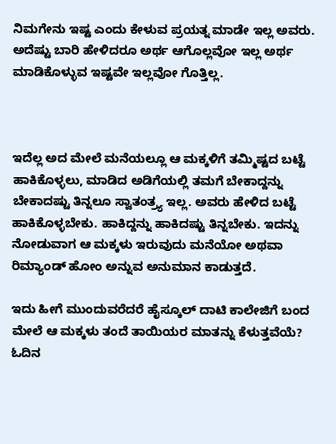ನಿಮಗೇನು ಇಷ್ಟ ಎಂದು ಕೇಳುವ ಪ್ರಯತ್ನ ಮಾಡೇ ಇಲ್ಲ ಅವರು. ಅದೆಷ್ಟು ಬಾರಿ ಹೇಳಿದರೂ ಅರ್ಥ ಆಗೊಲ್ಲವೋ ಇಲ್ಲ ಅರ್ಥ ಮಾಡಿಕೊಳ್ಳುವ ಇಷ್ಟವೇ ಇಲ್ಲವೋ ಗೊತ್ತಿಲ್ಲ.



ಇದೆಲ್ಲ ಅದ ಮೇಲೆ ಮನೆಯಲ್ಲೂ ಆ ಮಕ್ಕಳಿಗೆ ತಮ್ಮಿಷ್ಟದ ಬಟ್ಟೆ ಹಾಕಿಕೊಳ್ಳಲು, ಮಾಡಿದ ಅಡಿಗೆಯಲ್ಲಿ ತಮಗೆ ಬೇಕಾದ್ದನ್ನು ಬೇಕಾದಷ್ಟು ತಿನ್ನಲೂ ಸ್ವಾತಂತ್ರ್ಯ ಇಲ್ಲ. ಅವರು ಹೇಳಿದ ಬಟ್ಟೆ ಹಾಕಿಕೊಳ್ಳಬೇಕು. ಹಾಕಿದ್ದನ್ನು ಹಾಕಿದಷ್ಟು ತಿನ್ನಬೇಕು. ಇದನ್ನು ನೋಡುವಾಗ ಆ ಮಕ್ಕಳು ಇರುವುದು ಮನೆಯೋ ಅಥವಾ ರಿಮ್ಯಾಂಡ್ ಹೋಂ ಅನ್ನುವ ಅನುಮಾನ ಕಾಡುತ್ತದೆ.

ಇದು ಹೀಗೆ ಮುಂದುವರೆದರೆ ಹೈಸ್ಕೂಲ್ ದಾಟಿ ಕಾಲೇಜಿಗೆ ಬಂದ ಮೇಲೆ ಆ ಮಕ್ಕಳು ತಂದೆ ತಾಯಿಯರ ಮಾತನ್ನು ಕೆಳುತ್ತವೆಯೆ? ಓದಿನ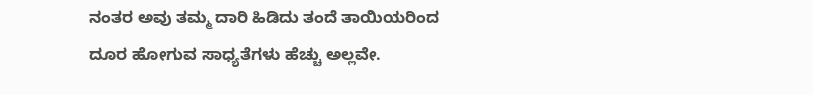ನಂತರ ಅವು ತಮ್ಮ ದಾರಿ ಹಿಡಿದು ತಂದೆ ತಾಯಿಯರಿಂದ ದೂರ ಹೋಗುವ ಸಾಧ್ಯತೆಗಳು ಹೆಚ್ಚು ಅಲ್ಲವೇ.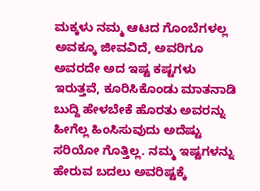ಮಕ್ಕಳು ನಮ್ಮ ಆಟದ ಗೊಂಬೆಗಳಲ್ಲ ಅವಕ್ಕೂ ಜೀವವಿದೆ, ಅವರಿಗೂ ಅವರದೇ ಅದ ಇಷ್ಟ ಕಷ್ಟಗಳು ಇರುತ್ತವೆ, ಕೂರಿಸಿಕೊಂಡು ಮಾತನಾಡಿ ಬುದ್ದಿ ಹೇಳಬೇಕೆ ಹೊರತು ಅವರನ್ನು ಹೀಗೆಲ್ಲ ಹಿಂಸಿಸುವುದು ಅದೆಷ್ಟು ಸರಿಯೋ ಗೊತ್ತಿಲ್ಲ. ನಮ್ಮ ಇಷ್ಟಗಳನ್ನು ಹೇರುವ ಬದಲು ಅವರಿಷ್ಟಕ್ಕೆ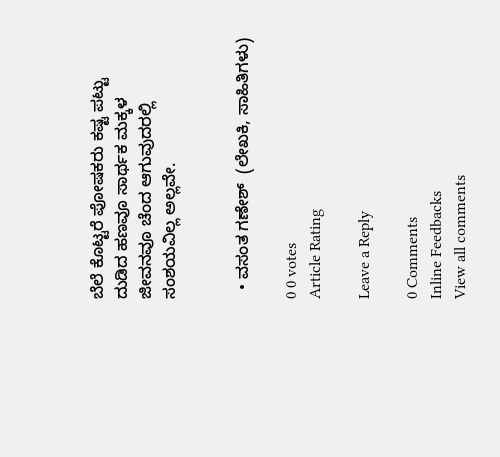ಬೆಲೆ ಕೊಟ್ಟರೆ ಪೋಷಕರು ಕಷ್ಟ ಪಟ್ಟು ದುಡಿದ ಹಣವೂ ಸಾರ್ಥಕ ಮಕ್ಕಳ ಜೀವನವೂ ಚೆಂದ ಆಗುವುದರಲ್ಲಿ ಸಂಶಯವಿಲ್ಲ ಅಲ್ಲವೇ.


  • ವಸಂತ ಗಣೇಶ್  (ಲೇಖಕಿ, ಸಾಹಿತಿಗಳು)

0 0 votes
Article Rating

Leave a Reply

0 Comments
Inline Feedbacks
View all comments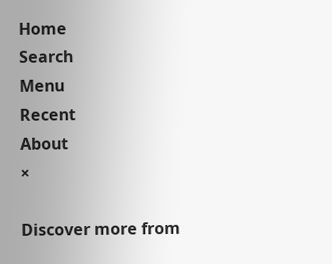Home
Search
Menu
Recent
About
×

Discover more from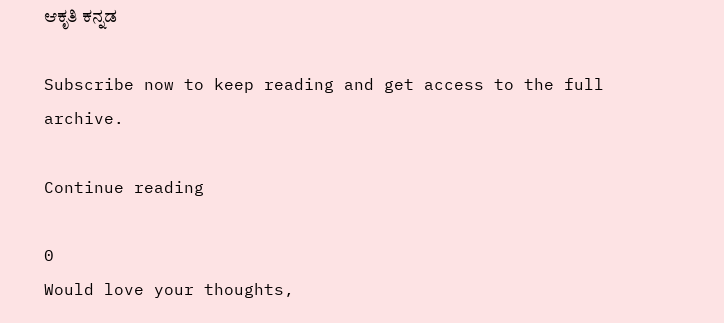ಆಕೃತಿ ಕನ್ನಡ

Subscribe now to keep reading and get access to the full archive.

Continue reading

0
Would love your thoughts,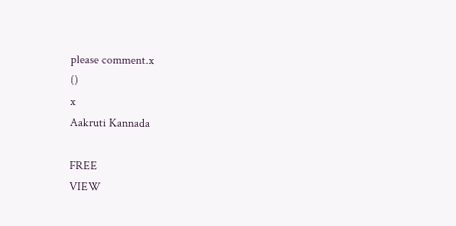please comment.x
()
x
Aakruti Kannada

FREE
VIEW